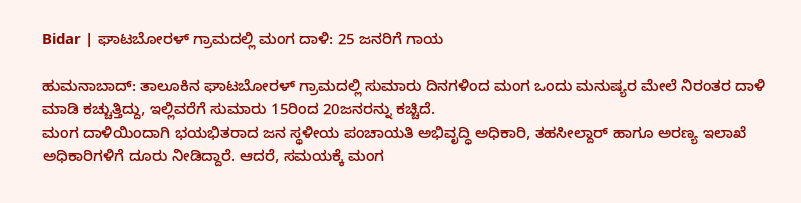Bidar | ಘಾಟಬೋರಳ್ ಗ್ರಾಮದಲ್ಲಿ ಮಂಗ ದಾಳಿ: 25 ಜನರಿಗೆ ಗಾಯ

ಹುಮನಾಬಾದ್: ತಾಲೂಕಿನ ಘಾಟಬೋರಳ್ ಗ್ರಾಮದಲ್ಲಿ ಸುಮಾರು ದಿನಗಳಿಂದ ಮಂಗ ಒಂದು ಮನುಷ್ಯರ ಮೇಲೆ ನಿರಂತರ ದಾಳಿ ಮಾಡಿ ಕಚ್ಚುತ್ತಿದ್ದು, ಇಲ್ಲಿವರೆಗೆ ಸುಮಾರು 15ರಿಂದ 20ಜನರನ್ನು ಕಚ್ಚಿದೆ.
ಮಂಗ ದಾಳಿಯಿಂದಾಗಿ ಭಯಭಿತರಾದ ಜನ ಸ್ಥಳೀಯ ಪಂಚಾಯತಿ ಅಭಿವೃದ್ಧಿ ಅಧಿಕಾರಿ, ತಹಸೀಲ್ದಾರ್ ಹಾಗೂ ಅರಣ್ಯ ಇಲಾಖೆ ಅಧಿಕಾರಿಗಳಿಗೆ ದೂರು ನೀಡಿದ್ದಾರೆ. ಆದರೆ, ಸಮಯಕ್ಕೆ ಮಂಗ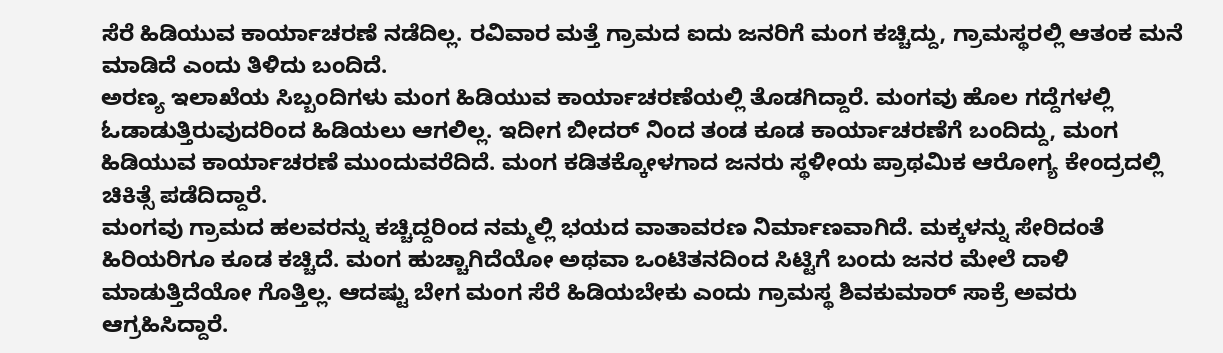ಸೆರೆ ಹಿಡಿಯುವ ಕಾರ್ಯಾಚರಣೆ ನಡೆದಿಲ್ಲ. ರವಿವಾರ ಮತ್ತೆ ಗ್ರಾಮದ ಐದು ಜನರಿಗೆ ಮಂಗ ಕಚ್ಚಿದ್ದು, ಗ್ರಾಮಸ್ಥರಲ್ಲಿ ಆತಂಕ ಮನೆ ಮಾಡಿದೆ ಎಂದು ತಿಳಿದು ಬಂದಿದೆ.
ಅರಣ್ಯ ಇಲಾಖೆಯ ಸಿಬ್ಬಂದಿಗಳು ಮಂಗ ಹಿಡಿಯುವ ಕಾರ್ಯಾಚರಣೆಯಲ್ಲಿ ತೊಡಗಿದ್ದಾರೆ. ಮಂಗವು ಹೊಲ ಗದ್ದೆಗಳಲ್ಲಿ ಓಡಾಡುತ್ತಿರುವುದರಿಂದ ಹಿಡಿಯಲು ಆಗಲಿಲ್ಲ. ಇದೀಗ ಬೀದರ್ ನಿಂದ ತಂಡ ಕೂಡ ಕಾರ್ಯಾಚರಣೆಗೆ ಬಂದಿದ್ದು, ಮಂಗ ಹಿಡಿಯುವ ಕಾರ್ಯಾಚರಣೆ ಮುಂದುವರೆದಿದೆ. ಮಂಗ ಕಡಿತಕ್ಕೋಳಗಾದ ಜನರು ಸ್ಥಳೀಯ ಪ್ರಾಥಮಿಕ ಆರೋಗ್ಯ ಕೇಂದ್ರದಲ್ಲಿ ಚಿಕಿತ್ಸೆ ಪಡೆದಿದ್ದಾರೆ.
ಮಂಗವು ಗ್ರಾಮದ ಹಲವರನ್ನು ಕಚ್ಚಿದ್ದರಿಂದ ನಮ್ಮಲ್ಲಿ ಭಯದ ವಾತಾವರಣ ನಿರ್ಮಾಣವಾಗಿದೆ. ಮಕ್ಕಳನ್ನು ಸೇರಿದಂತೆ ಹಿರಿಯರಿಗೂ ಕೂಡ ಕಚ್ಚಿದೆ. ಮಂಗ ಹುಚ್ಚಾಗಿದೆಯೋ ಅಥವಾ ಒಂಟಿತನದಿಂದ ಸಿಟ್ಟಿಗೆ ಬಂದು ಜನರ ಮೇಲೆ ದಾಳಿ ಮಾಡುತ್ತಿದೆಯೋ ಗೊತ್ತಿಲ್ಲ. ಆದಷ್ಟು ಬೇಗ ಮಂಗ ಸೆರೆ ಹಿಡಿಯಬೇಕು ಎಂದು ಗ್ರಾಮಸ್ಥ ಶಿವಕುಮಾರ್ ಸಾಕ್ರೆ ಅವರು ಆಗ್ರಹಿಸಿದ್ದಾರೆ.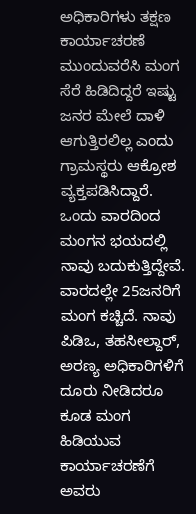ಅಧಿಕಾರಿಗಳು ತಕ್ಷಣ ಕಾರ್ಯಾಚರಣೆ ಮುಂದುವರೆಸಿ ಮಂಗ ಸೆರೆ ಹಿಡಿದಿದ್ದರೆ ಇಷ್ಟು ಜನರ ಮೇಲೆ ದಾಳಿ ಆಗುತ್ತಿರಲಿಲ್ಲ ಎಂದು ಗ್ರಾಮಸ್ಥರು ಆಕ್ರೋಶ ವ್ಯಕ್ತಪಡಿಸಿದ್ದಾರೆ.
ಒಂದು ವಾರದಿಂದ ಮಂಗನ ಭಯದಲ್ಲಿ ನಾವು ಬದುಕುತ್ತಿದ್ದೇವೆ. ವಾರದಲ್ಲೇ 25ಜನರಿಗೆ ಮಂಗ ಕಚ್ಚಿದೆ. ನಾವು ಪಿಡಿಒ, ತಹಸೀಲ್ದಾರ್, ಅರಣ್ಯ ಅಧಿಕಾರಿಗಳಿಗೆ ದೂರು ನೀಡಿದರೂ ಕೂಡ ಮಂಗ ಹಿಡಿಯುವ ಕಾರ್ಯಾಚರಣೆಗೆ ಅವರು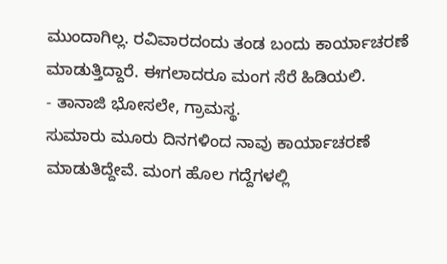ಮುಂದಾಗಿಲ್ಲ. ರವಿವಾರದಂದು ತಂಡ ಬಂದು ಕಾರ್ಯಾಚರಣೆ ಮಾಡುತ್ತಿದ್ದಾರೆ. ಈಗಲಾದರೂ ಮಂಗ ಸೆರೆ ಹಿಡಿಯಲಿ.
- ತಾನಾಜಿ ಭೋಸಲೇ, ಗ್ರಾಮಸ್ಥ.
ಸುಮಾರು ಮೂರು ದಿನಗಳಿಂದ ನಾವು ಕಾರ್ಯಾಚರಣೆ ಮಾಡುತಿದ್ದೇವೆ. ಮಂಗ ಹೊಲ ಗದ್ದೆಗಳಲ್ಲಿ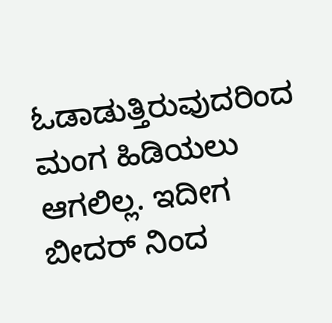ಓಡಾಡುತ್ತಿರುವುದರಿಂದ ಮಂಗ ಹಿಡಿಯಲು ಆಗಲಿಲ್ಲ. ಇದೀಗ ಬೀದರ್ ನಿಂದ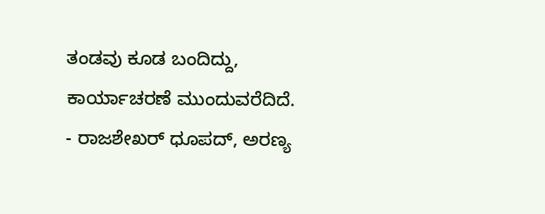ತಂಡವು ಕೂಡ ಬಂದಿದ್ದು, ಕಾರ್ಯಾಚರಣೆ ಮುಂದುವರೆದಿದೆ.
- ರಾಜಶೇಖರ್ ಧೂಪದ್, ಅರಣ್ಯ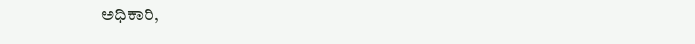ಅಧಿಕಾರಿ,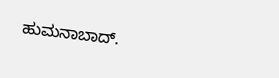ಹುಮನಾಬಾದ್.